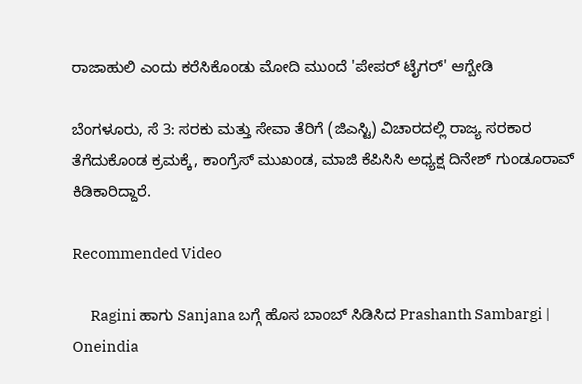ರಾಜಾಹುಲಿ ಎಂದು ಕರೆಸಿಕೊಂಡು ಮೋದಿ ಮುಂದೆ 'ಪೇಪರ್ ಟೈಗರ್' ಆಗ್ಬೇಡಿ

ಬೆಂಗಳೂರು, ಸೆ 3: ಸರಕು ಮತ್ತು ಸೇವಾ ತೆರಿಗೆ (ಜಿಎಸ್ಟಿ) ವಿಚಾರದಲ್ಲಿ ರಾಜ್ಯ ಸರಕಾರ ತೆಗೆದುಕೊಂಡ ಕ್ರಮಕ್ಕೆ, ಕಾಂಗ್ರೆಸ್ ಮುಖಂಡ, ಮಾಜಿ ಕೆಪಿಸಿಸಿ ಅಧ್ಯಕ್ಷ ದಿನೇಶ್ ಗುಂಡೂರಾವ್ ಕಿಡಿಕಾರಿದ್ದಾರೆ.

Recommended Video

      Ragini ಹಾಗು Sanjana ಬಗ್ಗೆ ಹೊಸ ಬಾಂಬ್ ಸಿಡಿಸಿದ Prashanth Sambargi | Oneindia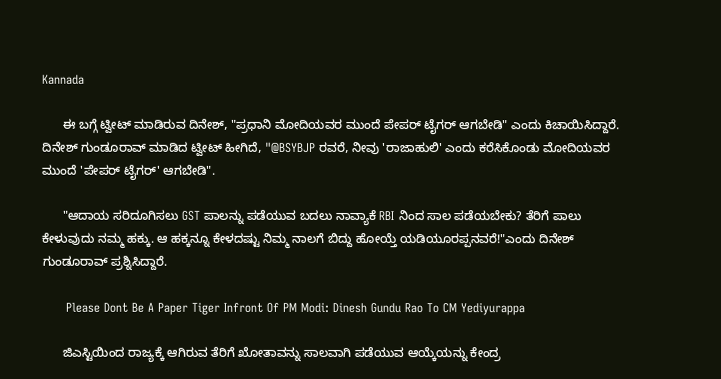Kannada

      ಈ ಬಗ್ಗೆ ಟ್ವೀಟ್ ಮಾಡಿರುವ ದಿನೇಶ್, "ಪ್ರಧಾನಿ ಮೋದಿಯವರ ಮುಂದೆ ಪೇಪರ್ ಟೈಗರ್ ಆಗಬೇಡಿ" ಎಂದು ಕಿಚಾಯಿಸಿದ್ದಾರೆ. ದಿನೇಶ್ ಗುಂಡೂರಾವ್ ಮಾಡಿದ ಟ್ವೀಟ್ ಹೀಗಿದೆ, "@BSYBJP ರವರೆ, ನೀವು 'ರಾಜಾಹುಲಿ' ಎಂದು ಕರೆಸಿಕೊಂಡು ಮೋದಿಯವರ ಮುಂದೆ 'ಪೇಪರ್ ಟೈಗರ್' ಆಗಬೇಡಿ".

      "ಆದಾಯ ಸರಿದೂಗಿಸಲು GST ಪಾಲನ್ನು ಪಡೆಯುವ ಬದಲು ನಾವ್ಯಾಕೆ RBI ನಿಂದ ಸಾಲ ಪಡೆಯಬೇಕು? ತೆರಿಗೆ ಪಾಲು ಕೇಳುವುದು ನಮ್ಮ ಹಕ್ಕು. ಆ ಹಕ್ಕನ್ನೂ ಕೇಳದಷ್ಟು ನಿಮ್ಮ ನಾಲಗೆ ಬಿದ್ದು ಹೋಯ್ತೆ ಯಡಿಯೂರಪ್ಪನವರೆ!"ಎಂದು ದಿನೇಶ್ ಗುಂಡೂರಾವ್ ಪ್ರಶ್ನಿಸಿದ್ದಾರೆ.

      Please Dont Be A Paper Tiger Infront Of PM Modi: Dinesh Gundu Rao To CM Yediyurappa

      ಜಿಎಸ್ಟಿಯಿಂದ ರಾಜ್ಯಕ್ಕೆ ಆಗಿರುವ ತೆರಿಗೆ ಖೋತಾವನ್ನು ಸಾಲವಾಗಿ ಪಡೆಯುವ ಆಯ್ಕೆಯನ್ನು ಕೇಂದ್ರ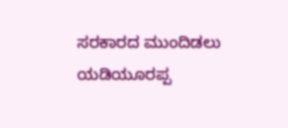ಸರಕಾರದ ಮುಂದಿಡಲು ಯಡಿಯೂರಪ್ಪ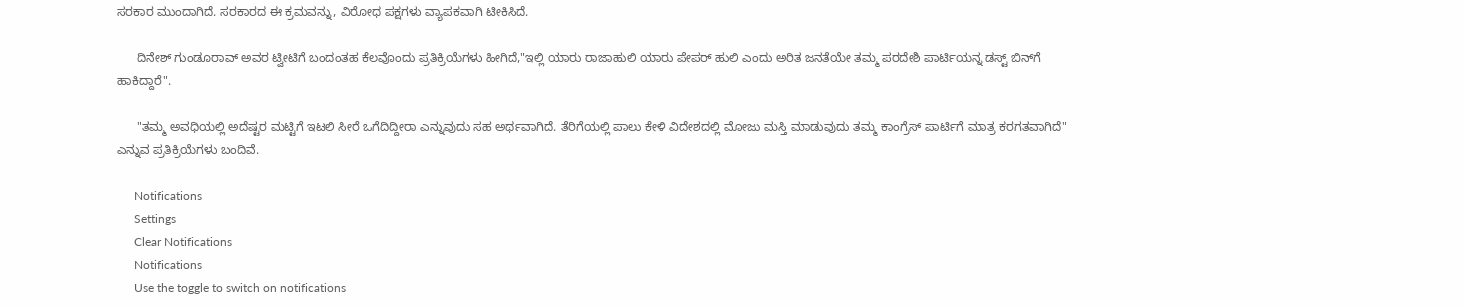ಸರಕಾರ ಮುಂದಾಗಿದೆ. ಸರಕಾರದ ಈ ಕ್ರಮವನ್ನು, ವಿರೋಧ ಪಕ್ಷಗಳು ವ್ಯಾಪಕವಾಗಿ ಟೀಕಿಸಿದೆ.

      ದಿನೇಶ್ ಗುಂಡೂರಾವ್ ಅವರ ಟ್ವೀಟಿಗೆ ಬಂದಂತಹ ಕೆಲವೊಂದು ಪ್ರತಿಕ್ರಿಯೆಗಳು ಹೀಗಿದೆ,"ಇಲ್ಲಿ ಯಾರು ರಾಜಾಹುಲಿ ಯಾರು ಪೇಪರ್ ಹುಲಿ ಎಂದು ಅರಿತ ಜನತೆಯೇ ತಮ್ಮ ಪರದೇಶಿ ಪಾರ್ಟಿಯನ್ನ ಡಸ್ಟ್ ಬಿನ್‌ಗೆ ಹಾಕಿದ್ದಾರೆ".

      "ತಮ್ಮ ಅವಧಿಯಲ್ಲಿ ಅದೆಷ್ಟರ ಮಟ್ಟಿಗೆ ಇಟಲಿ ಸೀರೆ ಒಗೆದಿದ್ದೀರಾ ಎನ್ನುವುದು ಸಹ ಅರ್ಥವಾಗಿದೆ. ತೆರಿಗೆಯಲ್ಲಿ ಪಾಲು ಕೇಳಿ ವಿದೇಶದಲ್ಲಿ ಮೋಜು ಮಸ್ತಿ ಮಾಡುವುದು ತಮ್ಮ ಕಾಂಗ್ರೆಸ್ ಪಾರ್ಟಿಗೆ ಮಾತ್ರ ಕರಗತವಾಗಿದೆ" ಎನ್ನುವ ಪ್ರತಿಕ್ರಿಯೆಗಳು ಬಂದಿವೆ.

      Notifications
      Settings
      Clear Notifications
      Notifications
      Use the toggle to switch on notifications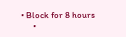• Block for 8 hours
      •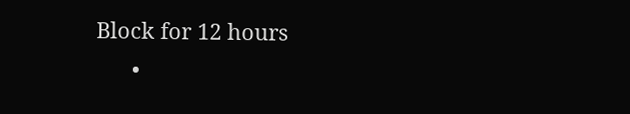Block for 12 hours
      •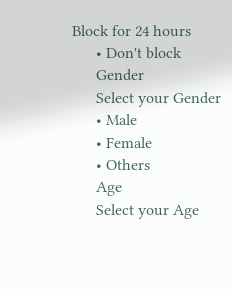Block for 24 hours
      • Don't block
      Gender
      Select your Gender
      • Male
      • Female
      • Others
      Age
      Select your Age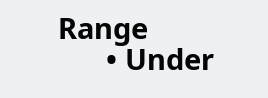Range
      • Under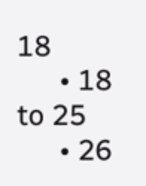18
      • 18 to 25
      • 26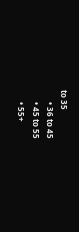to 35
      • 36 to 45
      • 45 to 55
      • 55+